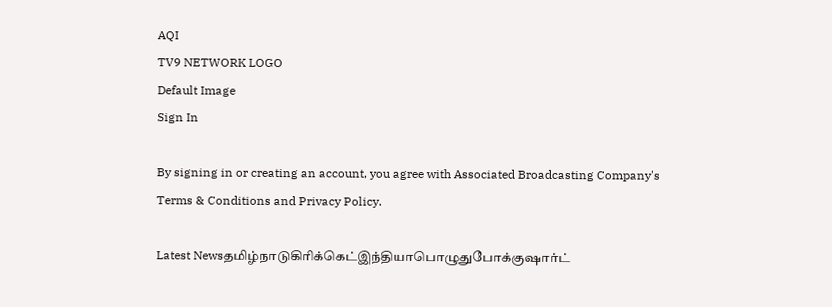AQI
TV9 NETWORK LOGO
Default Image
Sign In

By signing in or creating an account, you agree with Associated Broadcasting Company's Terms & Conditions and Privacy Policy.

Latest Newsதமிழ்நாடுகிரிக்கெட்இந்தியாபொழுதுபோக்குஷார்ட்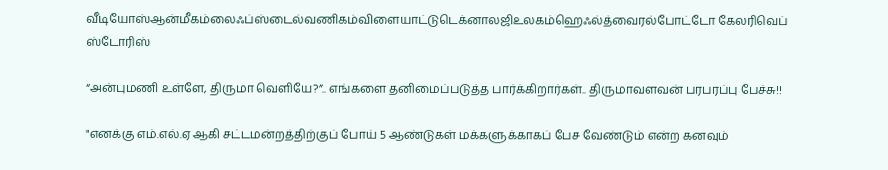வீடியோஸ்ஆன்மீகம்லைஃப்ஸ்டைல்வணிகம்விளையாட்டுடெக்னாலஜிஉலகம்ஹெஃல்த்வைரல்போட்டோ கேலரிவெப் ஸ்டோரிஸ்

“அன்புமணி உள்ளே, திருமா வெளியே?”.. எங்களை தனிமைப்படுத்த பார்க்கிறார்கள்.. திருமாவளவன் பரபரப்பு பேச்சு!!

"எனக்கு எம்.எல்.ஏ ஆகி சட்டமன்றத்திற்குப் போய் 5 ஆண்டுகள் மக்களுக்காகப் பேச வேண்டும் என்ற கனவும்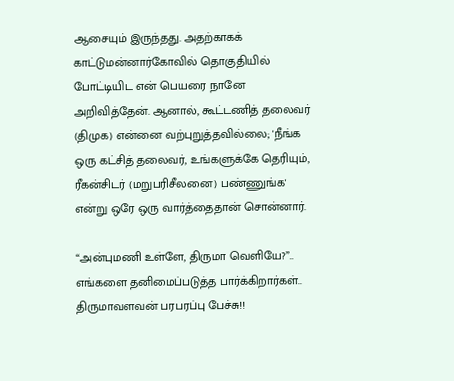ஆசையும் இருந்தது. அதற்காகக் காட்டுமன்னார்கோவில் தொகுதியில் போட்டியிட என் பெயரை நானே அறிவித்தேன். ஆனால், கூட்டணித் தலைவர் (திமுக) என்னை வற்புறுத்தவில்லை; 'நீங்க ஒரு கட்சித் தலைவர், உங்களுக்கே தெரியும், ரீகன்சிடர் (மறுபரிசீலனை) பண்ணுங்க' என்று ஒரே ஒரு வார்த்தைதான் சொன்னார்.

“அன்புமணி உள்ளே, திருமா வெளியே?”.. எங்களை தனிமைப்படுத்த பார்க்கிறார்கள்.. திருமாவளவன் பரபரப்பு பேச்சு!!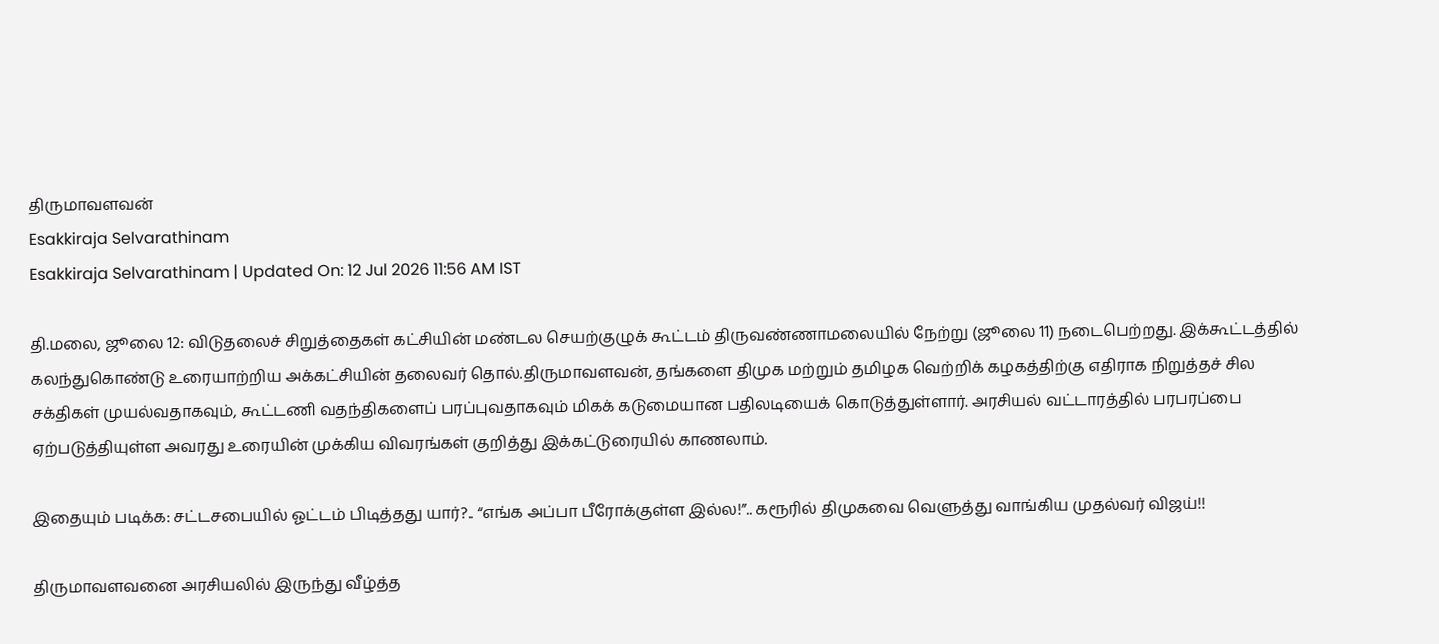திருமாவளவன்
Esakkiraja Selvarathinam
Esakkiraja Selvarathinam | Updated On: 12 Jul 2026 11:56 AM IST

தி.மலை, ஜூலை 12: விடுதலைச் சிறுத்தைகள் கட்சியின் மண்டல செயற்குழுக் கூட்டம் திருவண்ணாமலையில் நேற்று (ஜூலை 11) நடைபெற்றது. இக்கூட்டத்தில் கலந்துகொண்டு உரையாற்றிய அக்கட்சியின் தலைவர் தொல்.திருமாவளவன், தங்களை திமுக மற்றும் தமிழக வெற்றிக் கழகத்திற்கு எதிராக நிறுத்தச் சில சக்திகள் முயல்வதாகவும், கூட்டணி வதந்திகளைப் பரப்புவதாகவும் மிகக் கடுமையான பதிலடியைக் கொடுத்துள்ளார். அரசியல் வட்டாரத்தில் பரபரப்பை ஏற்படுத்தியுள்ள அவரது உரையின் முக்கிய விவரங்கள் குறித்து இக்கட்டுரையில் காணலாம்.

இதையும் படிக்க: சட்டசபையில் ஓட்டம் பிடித்தது யார்?.. “எங்க அப்பா பீரோக்குள்ள இல்ல!”.. கரூரில் திமுகவை வெளுத்து வாங்கிய முதல்வர் விஜய்!!

திருமாவளவனை அரசியலில் இருந்து வீழ்த்த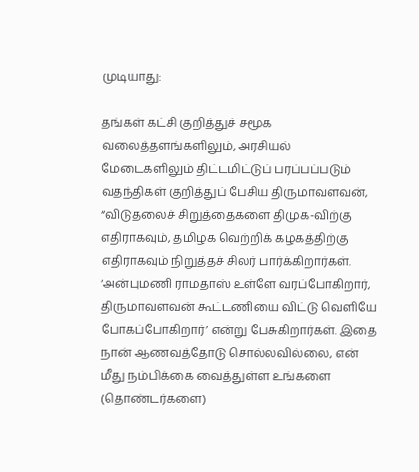முடியாது:

தங்கள் கட்சி குறித்துச் சமூக வலைத்தளங்களிலும், அரசியல் மேடைகளிலும் திட்டமிட்டுப் பரப்பப்படும் வதந்திகள் குறித்துப் பேசிய திருமாவளவன், “விடுதலைச் சிறுத்தைகளை திமுக-விற்கு எதிராகவும், தமிழக வெற்றிக் கழகத்திற்கு எதிராகவும் நிறுத்தச் சிலர் பார்க்கிறார்கள். ‘அன்புமணி ராமதாஸ் உள்ளே வரப்போகிறார், திருமாவளவன் கூட்டணியை விட்டு வெளியே போகப்போகிறார்’ என்று பேசுகிறார்கள். இதை நான் ஆணவத்தோடு சொல்லவில்லை, என் மீது நம்பிக்கை வைத்துள்ள உங்களை (தொண்டர்களை)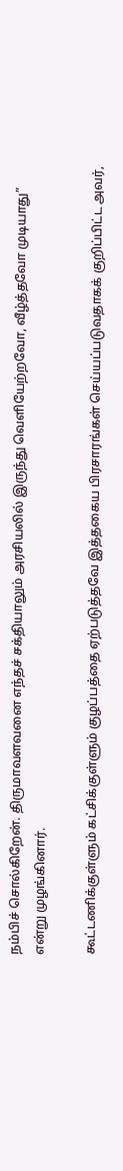நம்பிச் சொல்கிறேன். திருமாவளவனை எந்தச் சக்தியாலும் அரசியலில் இருந்து வெளியேற்றவோ, வீழ்த்தவோ முடியாது” என்று முழங்கினார்.

கூட்டணிக்குள்ளும் கட்சிக்குள்ளும் குழப்பத்தை ஏற்படுத்தவே இத்தகைய பிரசாரங்கள் செய்யப்படுவதாகக் குறிப்பிட்ட அவர்,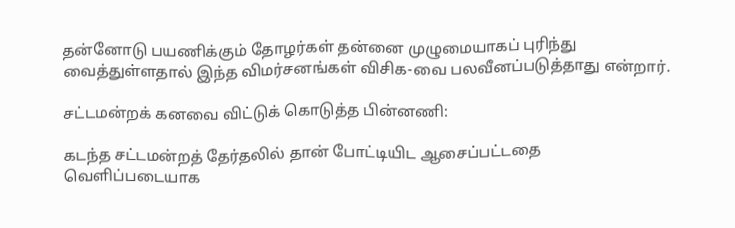தன்னோடு பயணிக்கும் தோழர்கள் தன்னை முழுமையாகப் புரிந்து வைத்துள்ளதால் இந்த விமர்சனங்கள் விசிக-வை பலவீனப்படுத்தாது என்றார்.

சட்டமன்றக் கனவை விட்டுக் கொடுத்த பின்னணி:

கடந்த சட்டமன்றத் தேர்தலில் தான் போட்டியிட ஆசைப்பட்டதை வெளிப்படையாக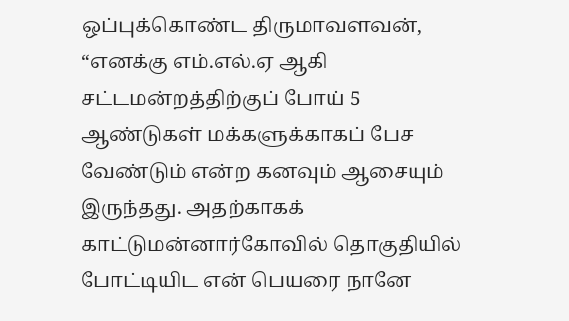ஒப்புக்கொண்ட திருமாவளவன், “எனக்கு எம்.எல்.ஏ ஆகி சட்டமன்றத்திற்குப் போய் 5 ஆண்டுகள் மக்களுக்காகப் பேச வேண்டும் என்ற கனவும் ஆசையும் இருந்தது. அதற்காகக் காட்டுமன்னார்கோவில் தொகுதியில் போட்டியிட என் பெயரை நானே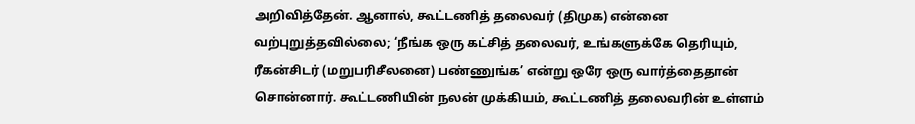அறிவித்தேன். ஆனால், கூட்டணித் தலைவர் (திமுக) என்னை வற்புறுத்தவில்லை; ‘நீங்க ஒரு கட்சித் தலைவர், உங்களுக்கே தெரியும், ரீகன்சிடர் (மறுபரிசீலனை) பண்ணுங்க’ என்று ஒரே ஒரு வார்த்தைதான் சொன்னார். கூட்டணியின் நலன் முக்கியம், கூட்டணித் தலைவரின் உள்ளம்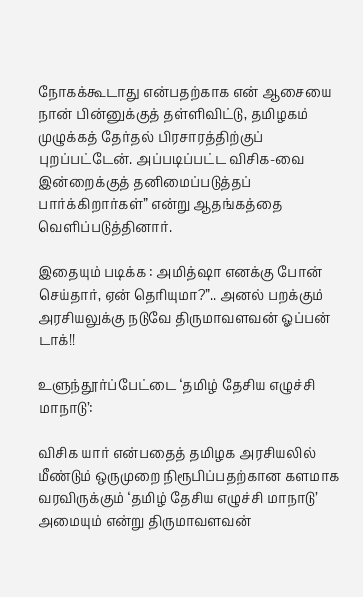நோகக்கூடாது என்பதற்காக என் ஆசையை நான் பின்னுக்குத் தள்ளிவிட்டு, தமிழகம் முழுக்கத் தேர்தல் பிரசாரத்திற்குப் புறப்பட்டேன். அப்படிப்பட்ட விசிக-வை இன்றைக்குத் தனிமைப்படுத்தப் பார்க்கிறார்கள்” என்று ஆதங்கத்தை வெளிப்படுத்தினார்.

இதையும் படிக்க : அமித்ஷா எனக்கு போன் செய்தார், ஏன் தெரியுமா?”.. அனல் பறக்கும் அரசியலுக்கு நடுவே திருமாவளவன் ஓப்பன் டாக்!!

உளுந்தூர்ப்பேட்டை ‘தமிழ் தேசிய எழுச்சி மாநாடு’:

விசிக யார் என்பதைத் தமிழக அரசியலில் மீண்டும் ஒருமுறை நிரூபிப்பதற்கான களமாக வரவிருக்கும் ‘தமிழ் தேசிய எழுச்சி மாநாடு’ அமையும் என்று திருமாவளவன்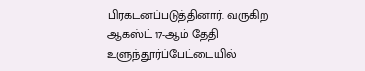பிரகடனப்படுத்தினார். வருகிற ஆகஸ்ட் 17-ஆம் தேதி உளுந்தூர்ப்பேட்டையில்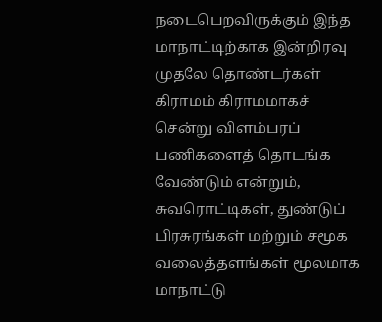நடைபெறவிருக்கும் இந்த மாநாட்டிற்காக இன்றிரவு முதலே தொண்டர்கள் கிராமம் கிராமமாகச் சென்று விளம்பரப் பணிகளைத் தொடங்க வேண்டும் என்றும், சுவரொட்டிகள், துண்டுப் பிரசுரங்கள் மற்றும் சமூக வலைத்தளங்கள் மூலமாக மாநாட்டு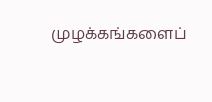முழக்கங்களைப்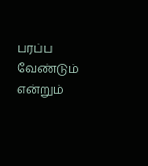பரப்ப வேண்டும் என்றும்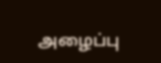அழைப்பு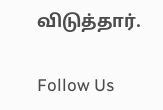விடுத்தார்.

Follow Us